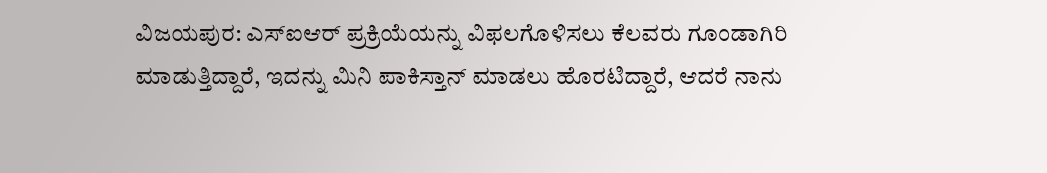ವಿಜಯಪುರ: ಎಸ್ಐಆರ್ ಪ್ರಕ್ರಿಯೆಯನ್ನು ವಿಫಲಗೊಳಿಸಲು ಕೆಲವರು ಗೂಂಡಾಗಿರಿ ಮಾಡುತ್ತಿದ್ದಾರೆ, ಇದನ್ನು ಮಿನಿ ಪಾಕಿಸ್ತಾನ್ ಮಾಡಲು ಹೊರಟಿದ್ದಾರೆ, ಆದರೆ ನಾನು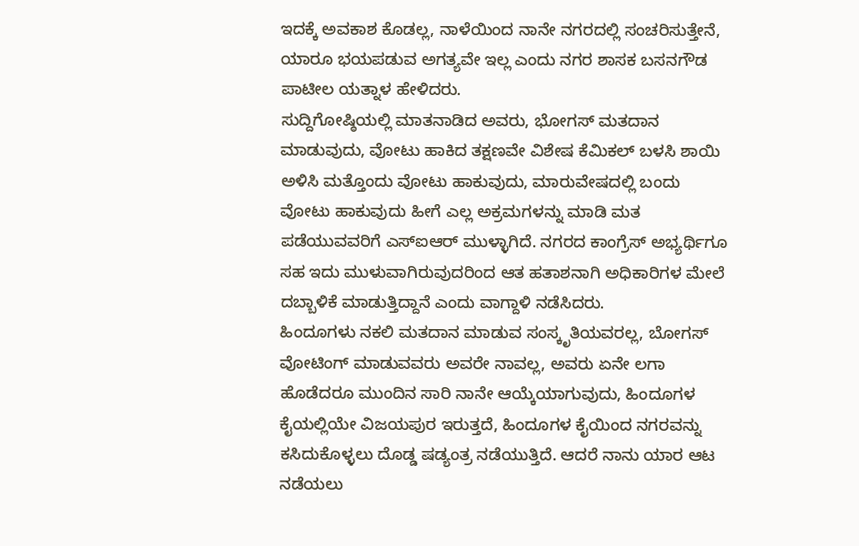ಇದಕ್ಕೆ ಅವಕಾಶ ಕೊಡಲ್ಲ, ನಾಳೆಯಿಂದ ನಾನೇ ನಗರದಲ್ಲಿ ಸಂಚರಿಸುತ್ತೇನೆ, ಯಾರೂ ಭಯಪಡುವ ಅಗತ್ಯವೇ ಇಲ್ಲ ಎಂದು ನಗರ ಶಾಸಕ ಬಸನಗೌಡ ಪಾಟೀಲ ಯತ್ನಾಳ ಹೇಳಿದರು.
ಸುದ್ದಿಗೋಷ್ಠಿಯಲ್ಲಿ ಮಾತನಾಡಿದ ಅವರು, ಭೋಗಸ್ ಮತದಾನ ಮಾಡುವುದು, ವೋಟು ಹಾಕಿದ ತಕ್ಷಣವೇ ವಿಶೇಷ ಕೆಮಿಕಲ್ ಬಳಸಿ ಶಾಯಿ ಅಳಿಸಿ ಮತ್ತೊಂದು ವೋಟು ಹಾಕುವುದು, ಮಾರುವೇಷದಲ್ಲಿ ಬಂದು ವೋಟು ಹಾಕುವುದು ಹೀಗೆ ಎಲ್ಲ ಅಕ್ರಮಗಳನ್ನು ಮಾಡಿ ಮತ ಪಡೆಯುವವರಿಗೆ ಎಸ್ಐಆರ್ ಮುಳ್ಳಾಗಿದೆ. ನಗರದ ಕಾಂಗ್ರೆಸ್ ಅಭ್ಯರ್ಥಿಗೂ ಸಹ ಇದು ಮುಳುವಾಗಿರುವುದರಿಂದ ಆತ ಹತಾಶನಾಗಿ ಅಧಿಕಾರಿಗಳ ಮೇಲೆ ದಬ್ಬಾಳಿಕೆ ಮಾಡುತ್ತಿದ್ದಾನೆ ಎಂದು ವಾಗ್ದಾಳಿ ನಡೆಸಿದರು.
ಹಿಂದೂಗಳು ನಕಲಿ ಮತದಾನ ಮಾಡುವ ಸಂಸ್ಕೃತಿಯವರಲ್ಲ, ಬೋಗಸ್ ವೋಟಿಂಗ್ ಮಾಡುವವರು ಅವರೇ ನಾವಲ್ಲ, ಅವರು ಏನೇ ಲಗಾ ಹೊಡೆದರೂ ಮುಂದಿನ ಸಾರಿ ನಾನೇ ಆಯ್ಕೆಯಾಗುವುದು, ಹಿಂದೂಗಳ ಕೈಯಲ್ಲಿಯೇ ವಿಜಯಪುರ ಇರುತ್ತದೆ, ಹಿಂದೂಗಳ ಕೈಯಿಂದ ನಗರವನ್ನು ಕಸಿದುಕೊಳ್ಳಲು ದೊಡ್ಡ ಷಡ್ಯಂತ್ರ ನಡೆಯುತ್ತಿದೆ. ಆದರೆ ನಾನು ಯಾರ ಆಟ ನಡೆಯಲು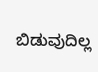ಬಿಡುವುದಿಲ್ಲ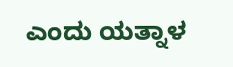ಎಂದು ಯತ್ನಾಳ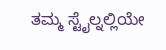ತಮ್ಮ ಸ್ಟೈಲ್ನಲ್ಲಿಯೇ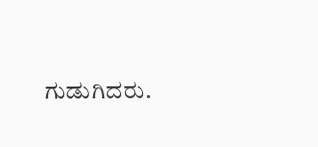ಗುಡುಗಿದರು.